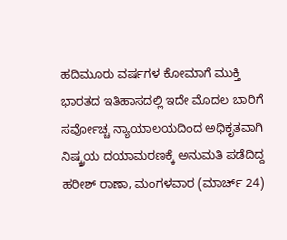ಹದಿಮೂರು ವರ್ಷಗಳ ಕೋಮಾಗೆ ಮುಕ್ತಿ
ಭಾರತದ ಇತಿಹಾಸದಲ್ಲಿ ಇದೇ ಮೊದಲ ಬಾರಿಗೆ ಸರ್ವೋಚ್ಚ ನ್ಯಾಯಾಲಯದಿಂದ ಅಧಿಕೃತವಾಗಿ ನಿಷ್ಕ್ರಯ ದಯಾಮರಣಕ್ಕೆ ಅನುಮತಿ ಪಡೆದಿದ್ದ ಹರೀಶ್ ರಾಣಾ, ಮಂಗಳವಾರ (ಮಾರ್ಚ್ 24)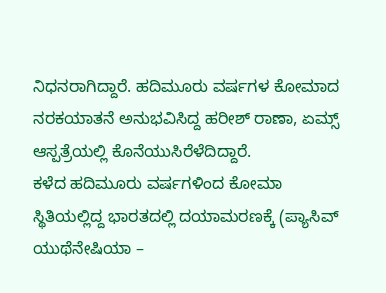ನಿಧನರಾಗಿದ್ದಾರೆ. ಹದಿಮೂರು ವರ್ಷಗಳ ಕೋಮಾದ ನರಕಯಾತನೆ ಅನುಭವಿಸಿದ್ದ ಹರೀಶ್ ರಾಣಾ, ಏಮ್ಸ್ ಆಸ್ಪತ್ರೆಯಲ್ಲಿ ಕೊನೆಯುಸಿರೆಳೆದಿದ್ದಾರೆ.
ಕಳೆದ ಹದಿಮೂರು ವರ್ಷಗಳಿಂದ ಕೋಮಾ ಸ್ಥಿತಿಯಲ್ಲಿದ್ದ ಭಾರತದಲ್ಲಿ ದಯಾಮರಣಕ್ಕೆ (ಪ್ಯಾಸಿವ್ ಯುಥೆನೇಷಿಯಾ –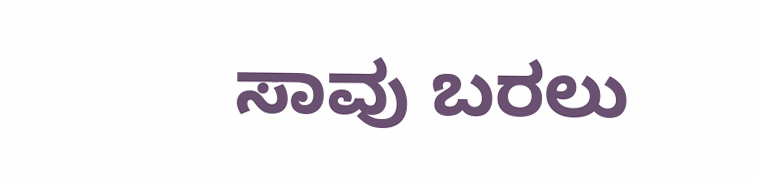ಸಾವು ಬರಲು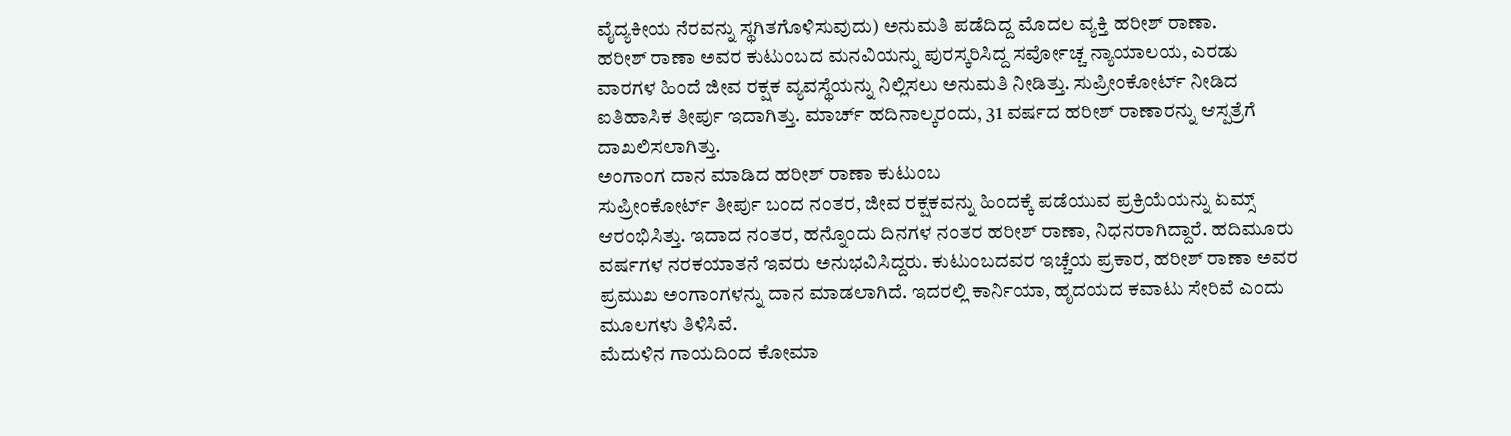ವೈದ್ಯಕೀಯ ನೆರವನ್ನು ಸ್ಥಗಿತಗೊಳಿಸುವುದು) ಅನುಮತಿ ಪಡೆದಿದ್ದ ಮೊದಲ ವ್ಯಕ್ತಿ ಹರೀಶ್ ರಾಣಾ.
ಹರೀಶ್ ರಾಣಾ ಅವರ ಕುಟುಂಬದ ಮನವಿಯನ್ನು ಪುರಸ್ಕರಿಸಿದ್ದ ಸರ್ವೋಚ್ಚ ನ್ಯಾಯಾಲಯ, ಎರಡು ವಾರಗಳ ಹಿಂದೆ ಜೀವ ರಕ್ಷಕ ವ್ಯವಸ್ಥೆಯನ್ನು ನಿಲ್ಲಿಸಲು ಅನುಮತಿ ನೀಡಿತ್ತು. ಸುಪ್ರೀಂಕೋರ್ಟ್ ನೀಡಿದ ಐತಿಹಾಸಿಕ ತೀರ್ಪು ಇದಾಗಿತ್ತು. ಮಾರ್ಚ್ ಹದಿನಾಲ್ಕರಂದು, 31 ವರ್ಷದ ಹರೀಶ್ ರಾಣಾರನ್ನು ಆಸ್ಪತ್ರೆಗೆ ದಾಖಲಿಸಲಾಗಿತ್ತು.
ಅಂಗಾಂಗ ದಾನ ಮಾಡಿದ ಹರೀಶ್ ರಾಣಾ ಕುಟುಂಬ
ಸುಪ್ರೀಂಕೋರ್ಟ್ ತೀರ್ಪು ಬಂದ ನಂತರ, ಜೀವ ರಕ್ಷಕವನ್ನು ಹಿಂದಕ್ಕೆ ಪಡೆಯುವ ಪ್ರಕ್ರಿಯೆಯನ್ನು ಏಮ್ಸ್ ಆರಂಭಿಸಿತ್ತು. ಇದಾದ ನಂತರ, ಹನ್ನೊಂದು ದಿನಗಳ ನಂತರ ಹರೀಶ್ ರಾಣಾ, ನಿಧನರಾಗಿದ್ದಾರೆ. ಹದಿಮೂರು ವರ್ಷಗಳ ನರಕಯಾತನೆ ಇವರು ಅನುಭವಿಸಿದ್ದರು. ಕುಟುಂಬದವರ ಇಚ್ಚೆಯ ಪ್ರಕಾರ, ಹರೀಶ್ ರಾಣಾ ಅವರ ಪ್ರಮುಖ ಅಂಗಾಂಗಳನ್ನು ದಾನ ಮಾಡಲಾಗಿದೆ. ಇದರಲ್ಲಿ ಕಾರ್ನಿಯಾ, ಹೃದಯದ ಕವಾಟು ಸೇರಿವೆ ಎಂದು ಮೂಲಗಳು ತಿಳಿಸಿವೆ.
ಮೆದುಳಿನ ಗಾಯದಿಂದ ಕೋಮಾ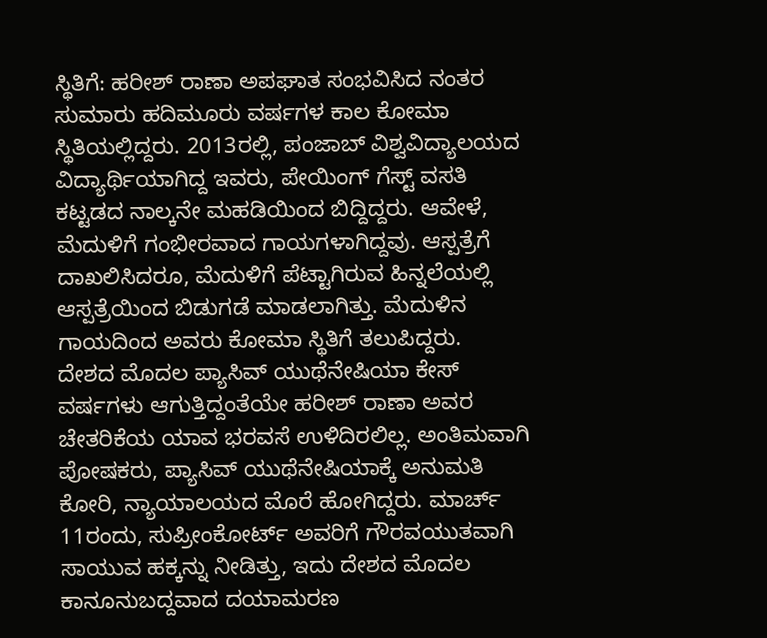ಸ್ಥಿತಿಗೆ: ಹರೀಶ್ ರಾಣಾ ಅಪಘಾತ ಸಂಭವಿಸಿದ ನಂತರ ಸುಮಾರು ಹದಿಮೂರು ವರ್ಷಗಳ ಕಾಲ ಕೋಮಾ ಸ್ಥಿತಿಯಲ್ಲಿದ್ದರು. 2013ರಲ್ಲಿ, ಪಂಜಾಬ್ ವಿಶ್ವವಿದ್ಯಾಲಯದ ವಿದ್ಯಾರ್ಥಿಯಾಗಿದ್ದ ಇವರು, ಪೇಯಿಂಗ್ ಗೆಸ್ಟ್ ವಸತಿ ಕಟ್ಟಡದ ನಾಲ್ಕನೇ ಮಹಡಿಯಿಂದ ಬಿದ್ದಿದ್ದರು. ಆವೇಳೆ, ಮೆದುಳಿಗೆ ಗಂಭೀರವಾದ ಗಾಯಗಳಾಗಿದ್ದವು. ಆಸ್ಪತ್ರೆಗೆ ದಾಖಲಿಸಿದರೂ, ಮೆದುಳಿಗೆ ಪೆಟ್ಟಾಗಿರುವ ಹಿನ್ನಲೆಯಲ್ಲಿ ಆಸ್ಪತ್ರೆಯಿಂದ ಬಿಡುಗಡೆ ಮಾಡಲಾಗಿತ್ತು. ಮೆದುಳಿನ ಗಾಯದಿಂದ ಅವರು ಕೋಮಾ ಸ್ಥಿತಿಗೆ ತಲುಪಿದ್ದರು.
ದೇಶದ ಮೊದಲ ಪ್ಯಾಸಿವ್ ಯುಥೆನೇಷಿಯಾ ಕೇಸ್
ವರ್ಷಗಳು ಆಗುತ್ತಿದ್ದಂತೆಯೇ ಹರೀಶ್ ರಾಣಾ ಅವರ ಚೇತರಿಕೆಯ ಯಾವ ಭರವಸೆ ಉಳಿದಿರಲಿಲ್ಲ. ಅಂತಿಮವಾಗಿ ಪೋಷಕರು, ಪ್ಯಾಸಿವ್ ಯುಥೆನೇಷಿಯಾಕ್ಕೆ ಅನುಮತಿ ಕೋರಿ, ನ್ಯಾಯಾಲಯದ ಮೊರೆ ಹೋಗಿದ್ದರು. ಮಾರ್ಚ್ 11ರಂದು, ಸುಪ್ರೀಂಕೋರ್ಟ್ ಅವರಿಗೆ ಗೌರವಯುತವಾಗಿ ಸಾಯುವ ಹಕ್ಕನ್ನು ನೀಡಿತ್ತು, ಇದು ದೇಶದ ಮೊದಲ ಕಾನೂನುಬದ್ದವಾದ ದಯಾಮರಣ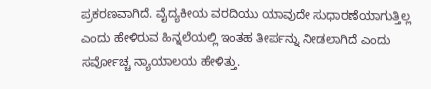ಪ್ರಕರಣವಾಗಿದೆ. ವೈದ್ಯಕೀಯ ವರದಿಯು ಯಾವುದೇ ಸುಧಾರಣೆಯಾಗುತ್ತಿಲ್ಲ ಎಂದು ಹೇಳಿರುವ ಹಿನ್ನಲೆಯಲ್ಲಿ ಇಂತಹ ತೀರ್ಪನ್ನು ನೀಡಲಾಗಿದೆ ಎಂದು ಸರ್ವೋಚ್ಚ ನ್ಯಾಯಾಲಯ ಹೇಳಿತ್ತು.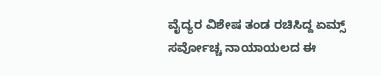ವೈದ್ಯರ ವಿಶೇಷ ತಂಡ ರಚಿಸಿದ್ದ ಏಮ್ಸ್
ಸರ್ವೋಚ್ಚ ನಾಯಾಯಲದ ಈ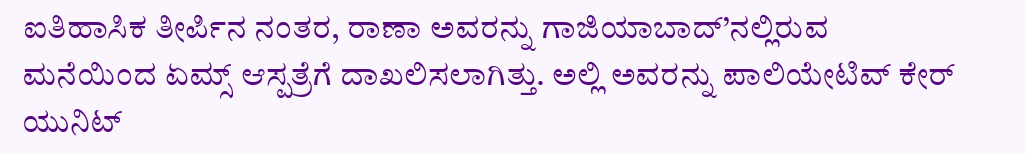ಐತಿಹಾಸಿಕ ತೀರ್ಪಿನ ನಂತರ, ರಾಣಾ ಅವರನ್ನು ಗಾಜಿಯಾಬಾದ್’ನಲ್ಲಿರುವ ಮನೆಯಿಂದ ಏಮ್ಸ್ ಆಸ್ಪತ್ರೆಗೆ ದಾಖಲಿಸಲಾಗಿತ್ತು. ಅಲ್ಲಿ ಅವರನ್ನು ಪಾಲಿಯೇಟಿವ್ ಕೇರ್ ಯುನಿಟ್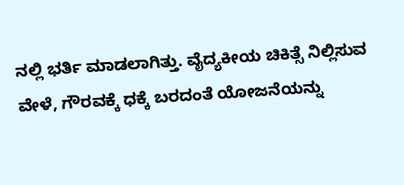ನಲ್ಲಿ ಭರ್ತಿ ಮಾಡಲಾಗಿತ್ತು. ವೈದ್ಯಕೀಯ ಚಿಕಿತ್ಸೆ ನಿಲ್ಲಿಸುವ ವೇಳೆ, ಗೌರವಕ್ಕೆ ಧಕ್ಕೆ ಬರದಂತೆ ಯೋಜನೆಯನ್ನು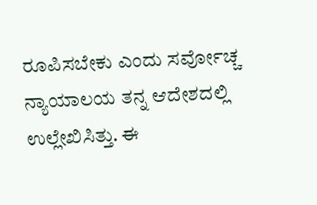ರೂಪಿಸಬೇಕು ಎಂದು ಸರ್ವೋಚ್ಚ ನ್ಯಾಯಾಲಯ ತನ್ನ ಆದೇಶದಲ್ಲಿ ಉಲ್ಲೇಖಿಸಿತ್ತು. ಈ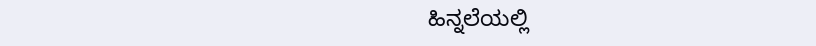ಹಿನ್ನಲೆಯಲ್ಲಿ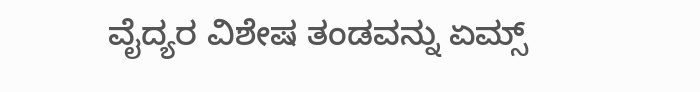ವೈದ್ಯರ ವಿಶೇಷ ತಂಡವನ್ನು ಏಮ್ಸ್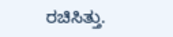ರಚಿಸಿತ್ತು.